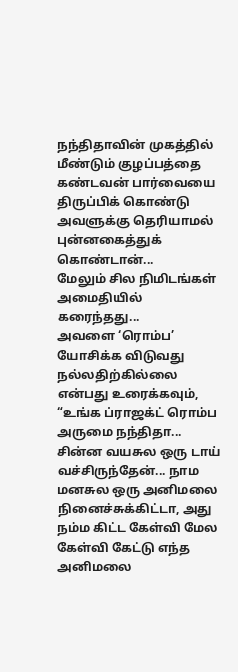நந்திதாவின் முகத்தில் மீண்டும் குழப்பத்தை கண்டவன் பார்வையை திருப்பிக் கொண்டு அவளுக்கு தெரியாமல் புன்னகைத்துக் கொண்டான்...
மேலும் சில நிமிடங்கள் அமைதியில் கரைந்தது...
அவளை ‘ரொம்ப’ யோசிக்க விடுவது நல்லதிற்கில்லை என்பது உரைக்கவும்,
“உங்க ப்ராஜக்ட் ரொம்ப அருமை நந்திதா... சின்ன வயசுல ஒரு டாய் வச்சிருந்தேன்... நாம மனசுல ஒரு அனிமலை நினைச்சுக்கிட்டா, அது நம்ம கிட்ட கேள்வி மேல கேள்வி கேட்டு எந்த அனிமலை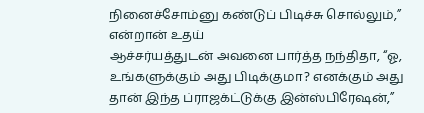நினைச்சோம்னு கண்டுப் பிடிச்சு சொல்லும்,” என்றான் உதய்
ஆச்சர்யத்துடன் அவனை பார்த்த நந்திதா, “ஓ, உங்களுக்கும் அது பிடிக்குமா? எனக்கும் அது தான் இந்த ப்ராஜக்ட்டுக்கு இன்ஸ்பிரேஷன்,”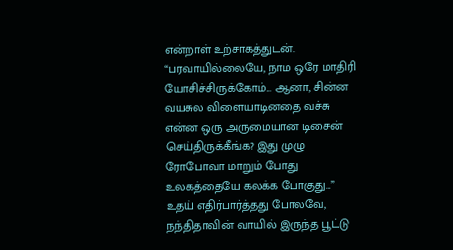என்றாள் உற்சாகத்துடன்.
“பரவாயில்லையே, நாம ஒரே மாதிரி யோசிச்சிருக்கோம்... ஆனா, சின்ன வயசுல விளையாடினதை வச்சு என்ன ஒரு அருமையான டிசைன் செய்திருக்கீங்க? இது முழு ரோபோவா மாறும் போது உலகத்தையே கலக்க போகுது...”
உதய் எதிர்பார்த்தது போலவே, நந்திதாவின் வாயில் இருந்த பூட்டு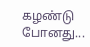கழண்டு போனது...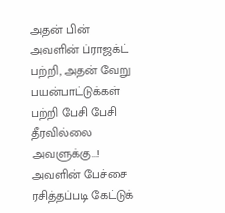அதன் பின் அவளின் ப்ராஜக்ட் பற்றி, அதன் வேறு பயன்பாட்டுக்கள் பற்றி பேசி பேசி தீரவில்லை அவளுக்கு...!
அவளின் பேச்சை ரசித்தப்படி கேட்டுக்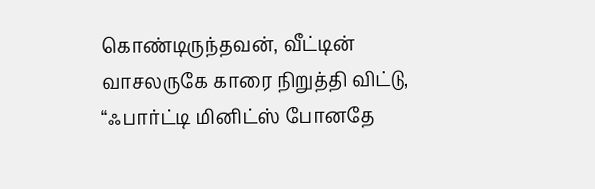கொண்டிருந்தவன், வீட்டின் வாசலருகே காரை நிறுத்தி விட்டு,
“ஃபார்ட்டி மினிட்ஸ் போனதே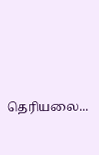தெரியலை...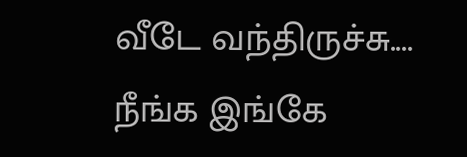வீடே வந்திருச்சு.... நீங்க இங்கே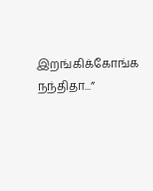இறங்கிக்கோங்க நந்திதா...”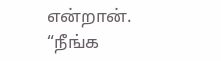என்றான்.
“நீங்க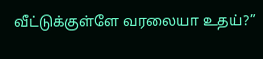வீட்டுக்குள்ளே வரலையா உதய்?”